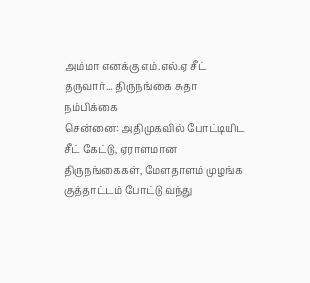அம்மா எனக்கு எம்.எல்.ஏ சீட் தருவார்... திருநங்கை சுதா நம்பிக்கை
சென்னை: அதிமுகவில் போட்டியிட சீட் கேட்டு, ஏராளமான திருநங்கைகள், மேளதாளம் முழங்க குத்தாட்டம் போட்டு வந்து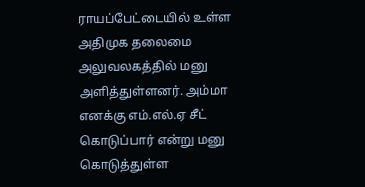ராயப்பேட்டையில் உள்ள அதிமுக தலைமை அலுவலகத்தில் மனு அளித்துள்ளனர். அம்மா எனக்கு எம்.எல்.ஏ சீட் கொடுப்பார் என்று மனு கொடுத்துள்ள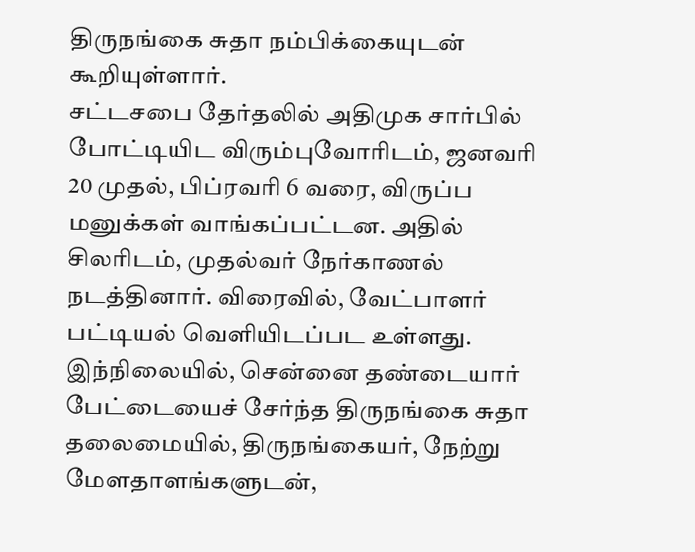திருநங்கை சுதா நம்பிக்கையுடன் கூறியுள்ளார்.
சட்டசபை தேர்தலில் அதிமுக சார்பில் போட்டியிட விரும்புவோரிடம், ஜனவரி 20 முதல், பிப்ரவரி 6 வரை, விருப்ப மனுக்கள் வாங்கப்பட்டன. அதில் சிலரிடம், முதல்வர் நேர்காணல் நடத்தினார். விரைவில், வேட்பாளர் பட்டியல் வெளியிடப்பட உள்ளது.
இந்நிலையில், சென்னை தண்டையார் பேட்டையைச் சேர்ந்த திருநங்கை சுதா தலைமையில், திருநங்கையர், நேற்று மேளதாளங்களுடன்,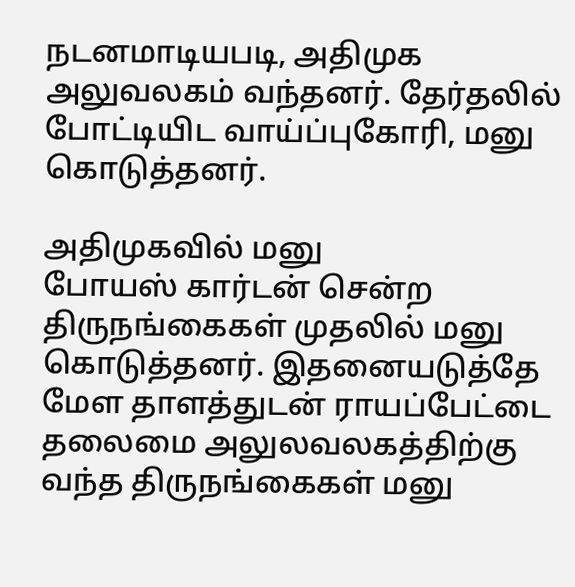நடனமாடியபடி, அதிமுக அலுவலகம் வந்தனர். தேர்தலில் போட்டியிட வாய்ப்புகோரி, மனு கொடுத்தனர்.

அதிமுகவில் மனு
போயஸ் கார்டன் சென்ற திருநங்கைகள் முதலில் மனு கொடுத்தனர். இதனையடுத்தே மேள தாளத்துடன் ராயப்பேட்டை தலைமை அலுலவலகத்திற்கு வந்த திருநங்கைகள் மனு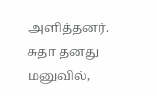அளித்தனர். சுதா தனது மனுவில்,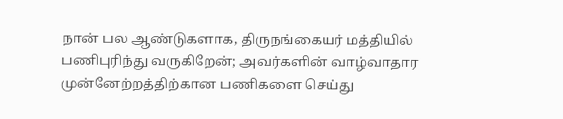நான் பல ஆண்டுகளாக, திருநங்கையர் மத்தியில் பணிபுரிந்து வருகிறேன்; அவர்களின் வாழ்வாதார முன்னேற்றத்திற்கான பணிகளை செய்து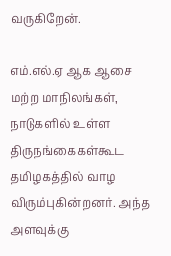வருகிறேன்.

எம்.எல்.ஏ ஆக ஆசை
மற்ற மாநிலங்கள், நாடுகளில் உள்ள திருநங்கைகள்கூட தமிழகத்தில் வாழ விரும்புகின்றனர். அந்த அளவுக்கு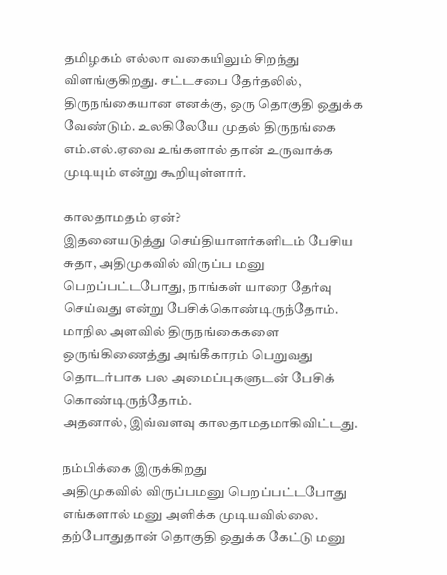தமிழகம் எல்லா வகையிலும் சிறந்து விளங்குகிறது. சட்டசபை தேர்தலில், திருநங்கையான எனக்கு, ஒரு தொகுதி ஒதுக்க வேண்டும். உலகிலேயே முதல் திருநங்கை எம்.எல்.ஏவை உங்களால் தான் உருவாக்க முடியும் என்று கூறியுள்ளார்.

காலதாமதம் ஏன்?
இதனையடுத்து செய்தியாளர்களிடம் பேசிய சுதா, அதிமுகவில் விருப்ப மனு பெறப்பட்டபோது, நாங்கள் யாரை தேர்வு செய்வது என்று பேசிக்கொண்டிருந்தோம். மாநில அளவில் திருநங்கைகளை ஒருங்கிணைத்து அங்கீகாரம் பெறுவது தொடர்பாக பல அமைப்புகளுடன் பேசிக் கொண்டிருந்தோம்.
அதனால், இவ்வளவு காலதாமதமாகிவிட்டது.

நம்பிக்கை இருக்கிறது
அதிமுகவில் விருப்பமனு பெறப்பட்டபோது எங்களால் மனு அளிக்க முடியவில்லை. தற்போதுதான் தொகுதி ஒதுக்க கேட்டு மனு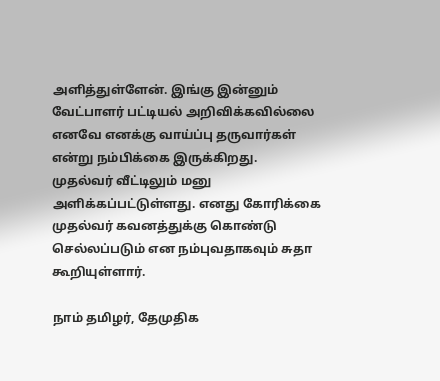அளித்துள்ளேன். இங்கு இன்னும் வேட்பாளர் பட்டியல் அறிவிக்கவில்லை எனவே எனக்கு வாய்ப்பு தருவார்கள் என்று நம்பிக்கை இருக்கிறது.
முதல்வர் வீட்டிலும் மனு அளிக்கப்பட்டுள்ளது. எனது கோரிக்கை முதல்வர் கவனத்துக்கு கொண்டு செல்லப்படும் என நம்புவதாகவும் சுதா கூறியுள்ளார்.

நாம் தமிழர், தேமுதிக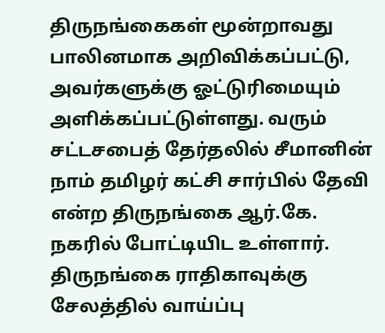திருநங்கைகள் மூன்றாவது பாலினமாக அறிவிக்கப்பட்டு, அவர்களுக்கு ஓட்டுரிமையும் அளிக்கப்பட்டுள்ளது. வரும் சட்டசபைத் தேர்தலில் சீமானின் நாம் தமிழர் கட்சி சார்பில் தேவி என்ற திருநங்கை ஆர்.கே. நகரில் போட்டியிட உள்ளார். திருநங்கை ராதிகாவுக்கு சேலத்தில் வாய்ப்பு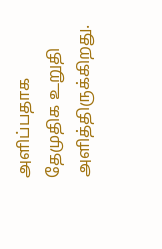அளிப்பதாக தேமுதிக உறுதி அளித்திருக்கிறது.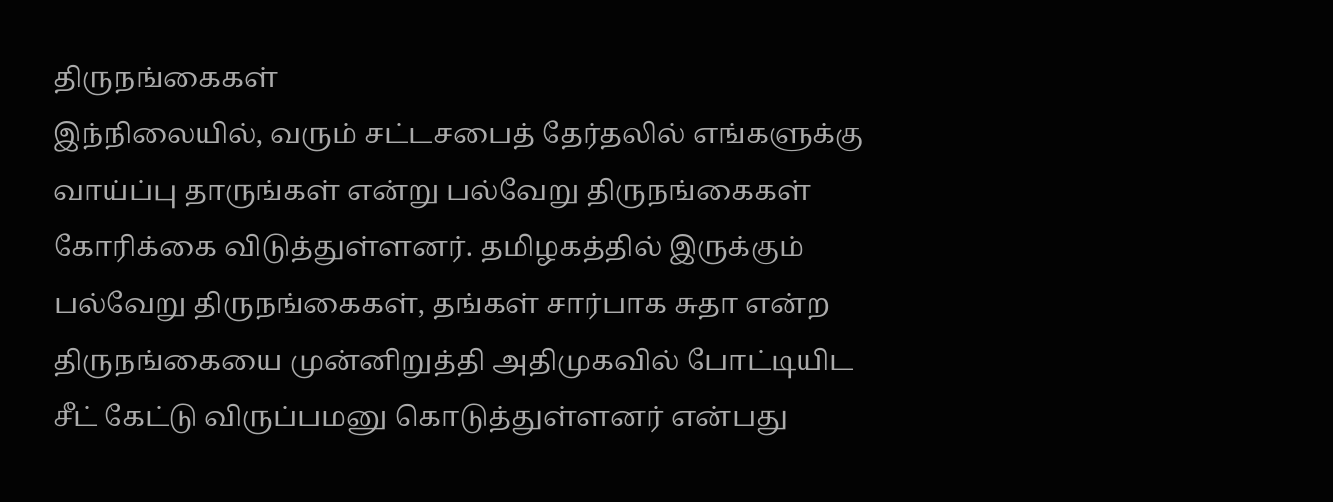திருநங்கைகள்
இந்நிலையில், வரும் சட்டசபைத் தேர்தலில் எங்களுக்கு வாய்ப்பு தாருங்கள் என்று பல்வேறு திருநங்கைகள் கோரிக்கை விடுத்துள்ளனர். தமிழகத்தில் இருக்கும் பல்வேறு திருநங்கைகள், தங்கள் சார்பாக சுதா என்ற திருநங்கையை முன்னிறுத்தி அதிமுகவில் போட்டியிட சீட் கேட்டு விருப்பமனு கொடுத்துள்ளனர் என்பது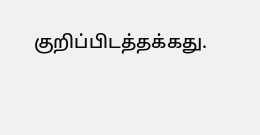குறிப்பிடத்தக்கது.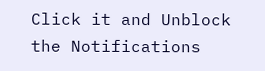Click it and Unblock the Notifications